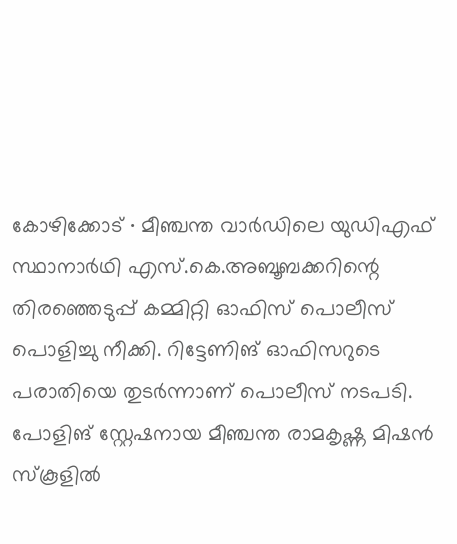കോഴിക്കോട് ∙ മീഞ്ചന്ത വാർഡിലെ യുഡിഎഫ് സ്ഥാനാർഥി എസ്.കെ.അബൂബക്കറിന്റെ തിരഞ്ഞെടുപ്പ് കമ്മിറ്റി ഓഫിസ് പൊലീസ് പൊളിച്ചു നീക്കി. റിട്ടേണിങ് ഓഫിസറുടെ പരാതിയെ തുടർന്നാണ് പൊലീസ് നടപടി. പോളിങ് സ്റ്റേഷനായ മീഞ്ചന്ത രാമകൃഷ്ണ മിഷൻ സ്കൂളിൽ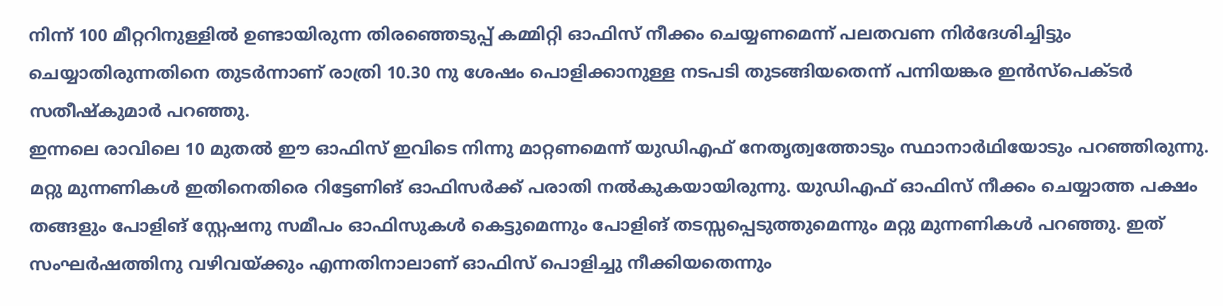നിന്ന് 100 മീറ്ററിനുള്ളിൽ ഉണ്ടായിരുന്ന തിരഞ്ഞെടുപ്പ് കമ്മിറ്റി ഓഫിസ് നീക്കം ചെയ്യണമെന്ന് പലതവണ നിർദേശിച്ചിട്ടും ചെയ്യാതിരുന്നതിനെ തുടർന്നാണ് രാത്രി 10.30 നു ശേഷം പൊളിക്കാനുള്ള നടപടി തുടങ്ങിയതെന്ന് പന്നിയങ്കര ഇൻസ്പെക്ടർ സതീഷ്കുമാർ പറഞ്ഞു.
ഇന്നലെ രാവിലെ 10 മുതൽ ഈ ഓഫിസ് ഇവിടെ നിന്നു മാറ്റണമെന്ന് യുഡിഎഫ് നേതൃത്വത്തോടും സ്ഥാനാർഥിയോടും പറഞ്ഞിരുന്നു. മറ്റു മുന്നണികൾ ഇതിനെതിരെ റിട്ടേണിങ് ഓഫിസർക്ക് പരാതി നൽകുകയായിരുന്നു. യുഡിഎഫ് ഓഫിസ് നീക്കം ചെയ്യാത്ത പക്ഷം തങ്ങളും പോളിങ് സ്റ്റേഷനു സമീപം ഓഫിസുകൾ കെട്ടുമെന്നും പോളിങ് തടസ്സപ്പെടുത്തുമെന്നും മറ്റു മുന്നണികൾ പറഞ്ഞു. ഇത് സംഘർഷത്തിനു വഴിവയ്ക്കും എന്നതിനാലാണ് ഓഫിസ് പൊളിച്ചു നീക്കിയതെന്നും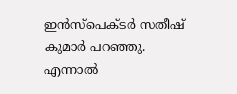ഇൻസ്പെക്ടർ സതീഷ് കുമാർ പറഞ്ഞു. എന്നാൽ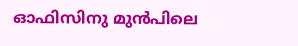ഓഫിസിനു മുൻപിലെ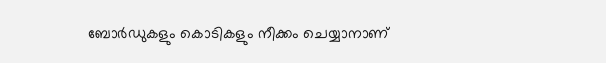ബോർഡുകളും കൊടികളും നീക്കം ചെയ്യാനാണ്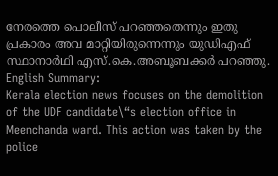നേരത്തെ പൊലീസ് പറഞ്ഞതെന്നും ഇതു പ്രകാരം അവ മാറ്റിയിരുന്നെന്നും യുഡിഎഫ് സ്ഥാനാർഥി എസ്.കെ.അബൂബക്കർ പറഞ്ഞു. English Summary:
Kerala election news focuses on the demolition of the UDF candidate\“s election office in Meenchanda ward. This action was taken by the police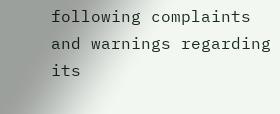following complaints and warnings regarding its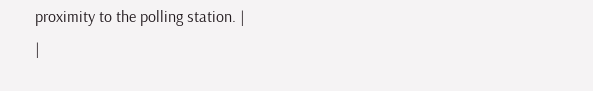proximity to the polling station. |
|